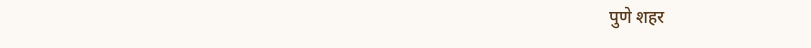पुणे शहर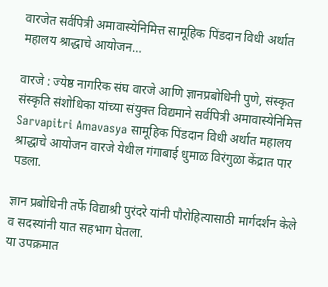वारजेत सर्वपित्री अमावास्येनिमित्त सामूहिक पिंडदान विधी अर्थात महालय श्राद्धाचे आयोजन…

वारजे : ज्येष्ठ नागरिक संघ वारजे आणि ज्ञानप्रबोधिनी पुणे, संस्कृत संस्कृति संशोधिका यांच्या संयुक्त विद्यमाने सर्वपित्री अमावास्येनिमित्त Sarvapitri Amavasya सामूहिक पिंडदान विधी अर्थात महालय श्राद्धाचे आयोजन वारजे येथील गंगाबाई धुमाळ विरंगुळा केंद्रात पार पडला.

ज्ञान प्रबोधिनी तर्फे विद्याश्री पुरंदरे यांनी पौरोहित्यासाठी मार्गदर्शन केले व सदस्यांनी यात सहभाग घेतला.
या उपक्रमात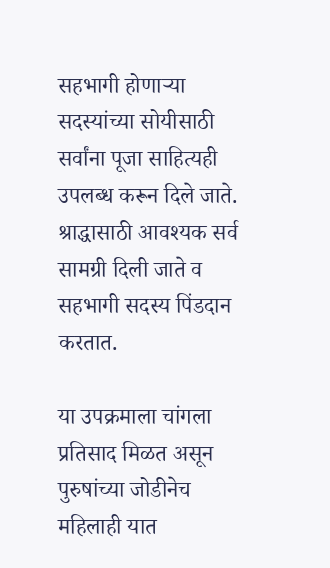सहभागी होणार्‍या सदस्यांच्या सोयीसाठी सर्वांना पूजा साहित्यही उपलब्ध करून दिले जाते. श्राद्धासाठी आवश्यक सर्व सामग्री दिली जाते व सहभागी सदस्य पिंडदान करतात.

या उपक्रमाला चांगला प्रतिसाद मिळत असून पुरुषांच्या जोडीनेच महिलाही यात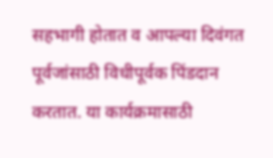सहभागी होतात व आपल्या दिवंगत पूर्वजांसाठी विधीपूर्वक पिंडदान करतात. या कार्यक्रमासाठी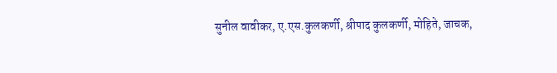सुनील वावीकर, ए.एस.कुलकर्णी, श्रीपाद कुलकर्णी, मोहिते, जाचक,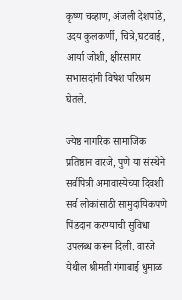कृष्ण चव्हाण, अंजली देशपांडे, उदय कुलकर्णी, चित्रे,घटवाई, आर्या जोशी, क्षीरसागर सभासदांनी विषेश परिश्रम घेतले.

ज्येष्ठ नागरिक सामाजिक प्रतिष्ठान वारजे, पुणे या संस्थेने सर्वपित्री अमावास्येच्या दिवशी सर्व लोकांसाठी सामुदायिकपणे पिंडदान करण्याची सुविधा उपलब्ध करून दिली. वारजे येथील श्रीमती गंगाबाई धुमाळ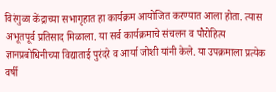विरंगुळा केंद्राच्या सभागृहात हा कार्यक्रम आयोजित करण्यात आला होता. त्यास अभूतपूर्व प्रतिसाद मिळाला. या सर्व कार्यक्रमाचे संचलन व पौरोहित्य ज्ञानप्रबोधिनीच्या विद्याताई पुरंदरे व आर्या जोशी यांनी केले. या उपक्रमाला प्रत्येक वर्षी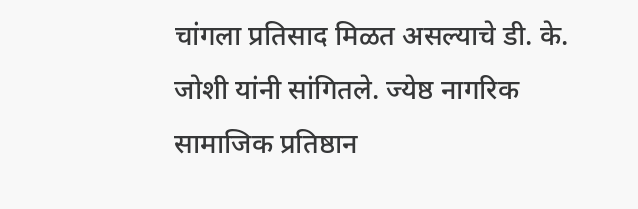चांगला प्रतिसाद मिळत असल्याचे डी. के. जोशी यांनी सांगितले. ज्येष्ठ नागरिक सामाजिक प्रतिष्ठान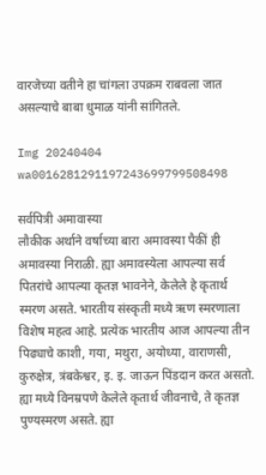वारजेच्या वतीने हा चांगला उपक्रम राबवला जात असल्याचे बाबा धुमाळ यांनी सांगितले.

Img 20240404 wa0016281291197243699799508498

सर्वपित्री अमावास्या
लौकीक अर्थाने वर्षाच्या बारा अमावस्या पैकीं ही अमावस्या निराळी. ह्या अमावस्येला आपल्या सर्व पितरांचे आपल्या कृतज्ञ भावनेने, केलेले हे कृतार्थ स्मरण असते. भारतीय संस्कृती मध्ये ऋण स्मरणाला विशेष महत्व आहे. प्रत्येक भारतीय आज आपल्या तीन पिढ्याचे काशी, गया, मथुरा, अयोध्या, वाराणसी, कुरुक्षेत्र, त्रंबकेश्वर, इ. इ. जाऊन पिंडदान करत असतो. ह्या मध्ये विनम्रपणे केलेले कृतार्थ जीवनाचे, ते कृतज्ञ पुण्यस्मरण असते. ह्या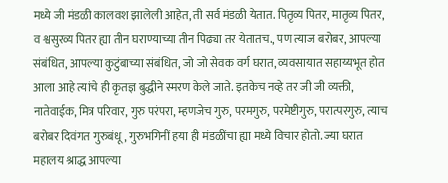मध्ये जी मंडळी कालवश झालेली आहेत, ती सर्व मंडळी येतात. पितृव्य पितर, मातृव्य पितर, व श्वसुरव्य पितर ह्या तीन घराण्याच्या तीन पिढ्या तर येतातच., पण त्याज बरोबर, आपल्या संबंधित, आपल्या कुटुंबाच्या संबंधित, जो जो सेवक वर्ग घरात, व्यवसायात सहाय्यभूत होत आला आहे त्यांचे ही कृतज्ञ बुद्धीने स्मरण केले जाते. इतकेच नव्हे तर जी जी व्यक्ती, नातेवाईक, मित्र परिवार, गुरु परंपरा, म्हणजेच गुरु, परमगुरु, परमेष्टीगुरु, परात्परगुरु, त्याच बरोबर दिवंगत गुरुबंधू, गुरुभगिनीं हया ही मंडळींचा ह्या मध्ये विचार होतो. ज्या घरात महालय श्राद्ध आपल्या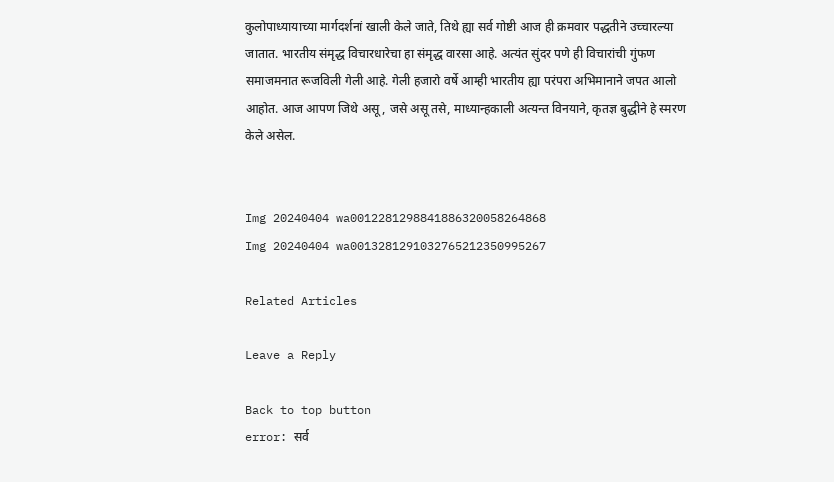कुलोपाध्यायाच्या मार्गदर्शनां खाली केले जाते, तिथे ह्या सर्व गोष्टी आज ही क्रमवार पद्धतीने उच्चारल्या जातात. भारतीय संमृद्ध विचारधारेचा हा संमृद्ध वारसा आहे. अत्यंत सुंदर पणे ही विचारांची गुंफण समाजमनात रूजविली गेली आहे. गेली हजारो वर्षे आम्ही भारतीय ह्या परंपरा अभिमानाने जपत आलो आहोत. आज आपण जिथे असू, जसे असू तसे, माध्यान्हकाली अत्यन्त विनयाने, कृतज्ञ बुद्धीने हे स्मरण केले असेल.


Img 20240404 wa0012281298841886320058264868
Img 20240404 wa0013281291032765212350995267

Related Articles

Leave a Reply

Back to top button
error: सर्व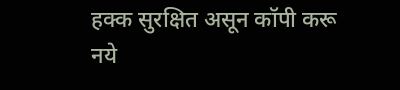हक्क सुरक्षित असून कॉपी करू नये